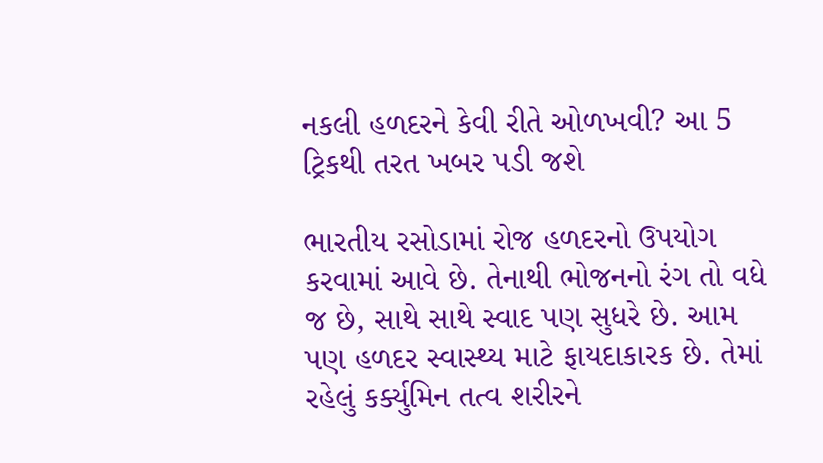નકલી હળદરને કેવી રીતે ઓળખવી? આ 5 ટ્રિકથી તરત ખબર પડી જશે

ભારતીય રસોડામાં રોજ હળદરનો ઉપયોગ કરવામાં આવે છે. તેનાથી ભોજનનો રંગ તો વધે જ છે, સાથે સાથે સ્વાદ પણ સુધરે છે. આમ પણ હળદર સ્વાસ્થ્ય માટે ફાયદાકારક છે. તેમાં રહેલું કર્ક્યુમિન તત્વ શરીરને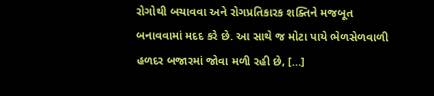રોગોથી બચાવવા અને રોગપ્રતિકારક શક્તિને મજબૂત બનાવવામાં મદદ કરે છે. આ સાથે જ મોટા પાયે ભેળસેળવાળી હળદર બજારમાં જોવા મળી રહી છે, […]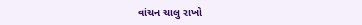વાંચન ચાલુ રાખો